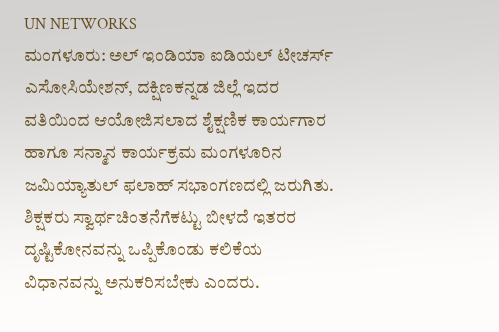UN NETWORKS
ಮಂಗಳೂರು: ಅಲ್ ಇಂಡಿಯಾ ಐಡಿಯಲ್ ಟೀಚರ್ಸ್ ಎಸೋಸಿಯೇಶನ್, ದಕ್ಷಿಣಕನ್ನಡ ಜಿಲ್ಲೆ ಇದರ ವತಿಯಿಂದ ಆಯೋಜಿಸಲಾದ ಶೈಕ್ಷಣಿಕ ಕಾರ್ಯಗಾರ ಹಾಗೂ ಸನ್ಮಾನ ಕಾರ್ಯಕ್ರಮ ಮಂಗಳೂರಿನ ಜಮಿಯ್ಯಾತುಲ್ ಫಲಾಹ್ ಸಭಾಂಗಣದಲ್ಲಿ ಜರುಗಿತು.
ಶಿಕ್ಷಕರು ಸ್ವಾರ್ಥಚಿಂತನೆಗೆಕಟ್ಟು ಬೀಳದೆ ಇತರರ ದೃಷ್ಟಿಕೋನವನ್ನು ಒಪ್ಪಿಕೊಂಡು ಕಲಿಕೆಯ ವಿಧಾನವನ್ನು ಅನುಕರಿಸಬೇಕು ಎಂದರು.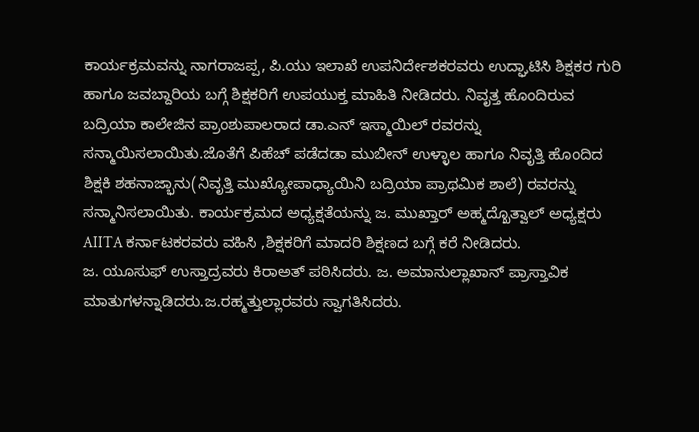ಕಾರ್ಯಕ್ರಮವನ್ನು ನಾಗರಾಜಪ್ಪ, ಪಿ.ಯು ಇಲಾಖೆ ಉಪನಿರ್ದೇಶಕರವರು ಉದ್ಘಾಟಿಸಿ ಶಿಕ್ಷಕರ ಗುರಿ ಹಾಗೂ ಜವಬ್ದಾರಿಯ ಬಗ್ಗೆ ಶಿಕ್ಷಕರಿಗೆ ಉಪಯುಕ್ತ ಮಾಹಿತಿ ನೀಡಿದರು. ನಿವೃತ್ತ ಹೊಂದಿರುವ ಬದ್ರಿಯಾ ಕಾಲೇಜಿನ ಪ್ರಾಂಶುಪಾಲರಾದ ಡಾ.ಎನ್ ಇಸ್ಮಾಯಿಲ್ ರವರನ್ನು ಸನ್ಮಾಯಿಸಲಾಯಿತು.ಜೊತೆಗೆ ಪಿಹೆಚ್ ಪಡೆದಡಾ ಮುಬೀನ್ ಉಳ್ಳಾಲ ಹಾಗೂ ನಿವೃತ್ತಿ ಹೊಂದಿದ ಶಿಕ್ಷಕಿ ಶಹನಾಜ್ಭಾನು(ನಿವೃತ್ತಿ ಮುಖ್ಯೋಪಾಧ್ಯಾಯಿನಿ ಬದ್ರಿಯಾ ಪ್ರಾಥಮಿಕ ಶಾಲೆ) ರವರನ್ನು ಸನ್ಮಾನಿಸಲಾಯಿತು. ಕಾರ್ಯಕ್ರಮದ ಅಧ್ಯಕ್ಷತೆಯನ್ನು ಜ. ಮುಖ್ತಾರ್ ಅಹ್ಮದ್ಖೊತ್ವಾಲ್ ಅಧ್ಯಕ್ಷರು AIITA ಕರ್ನಾಟಕರವರು ವಹಿಸಿ ,ಶಿಕ್ಷಕರಿಗೆ ಮಾದರಿ ಶಿಕ್ಷಣದ ಬಗ್ಗೆ ಕರೆ ನೀಡಿದರು.
ಜ. ಯೂಸುಫ್ ಉಸ್ತಾದ್ರವರು ಕಿರಾಅತ್ ಪಠಿಸಿದರು. ಜ. ಅಮಾನುಲ್ಲಾಖಾನ್ ಪ್ರಾಸ್ತಾವಿಕ ಮಾತುಗಳನ್ನಾಡಿದರು.ಜ.ರಹ್ಮತ್ತುಲ್ಲಾರವರು ಸ್ವಾಗತಿಸಿದರು.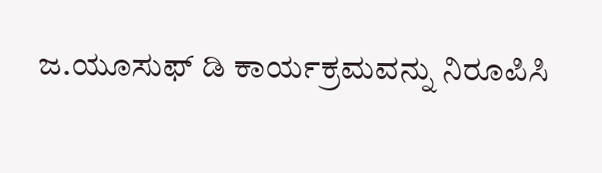ಜ.ಯೂಸುಫ್ ಡಿ ಕಾರ್ಯಕ್ರಮವನ್ನು ನಿರೂಪಿಸಿ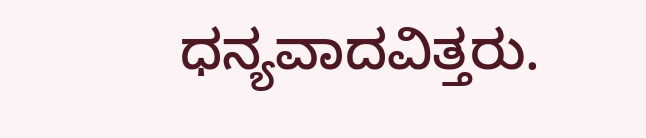ಧನ್ಯವಾದವಿತ್ತರು.